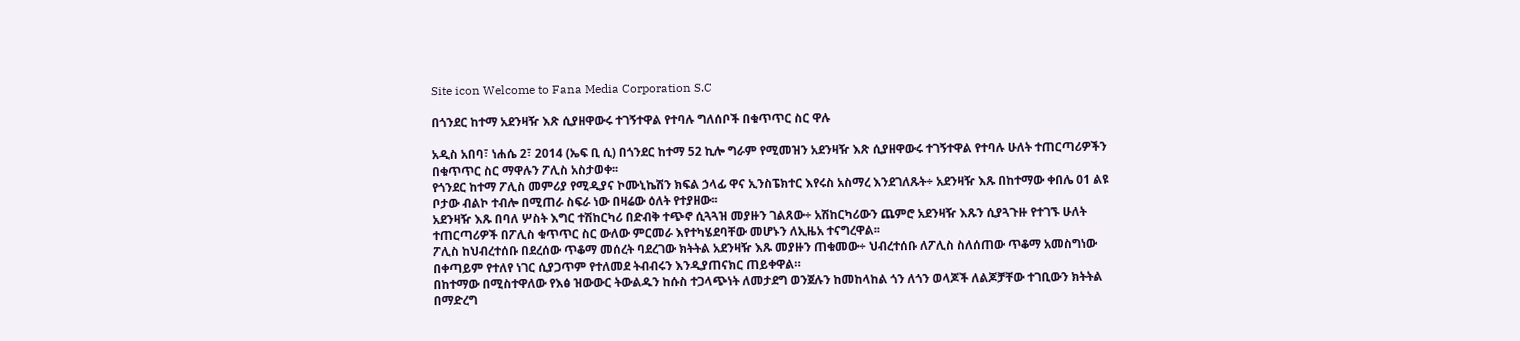Site icon Welcome to Fana Media Corporation S.C

በጎንደር ከተማ አደንዛዥ እጽ ሲያዘዋውሩ ተገኝተዋል የተባሉ ግለሰቦች በቁጥጥር ስር ዋሉ

አዲስ አበባ፣ ነሐሴ 2፣ 2014 (ኤፍ ቢ ሲ) በጎንደር ከተማ 52 ኪሎ ግራም የሚመዝን አደንዛዥ እጽ ሲያዘዋውሩ ተገኝተዋል የተባሉ ሁለት ተጠርጣሪዎችን በቁጥጥር ስር ማዋሉን ፖሊስ አስታወቀ፡፡
የጎንደር ከተማ ፖሊስ መምሪያ የሚዲያና ኮሙኒኬሽን ክፍል ኃላፊ ዋና ኢንስፔክተር እየሩስ አስማረ እንደገለጹት÷ አደንዛዥ እጹ በከተማው ቀበሌ 01 ልዩ ቦታው ብልኮ ተብሎ በሚጠራ ስፍራ ነው በዛሬው ዕለት የተያዘው፡፡
አደንዛዥ እጹ በባለ ሦስት እግር ተሽከርካሪ በድብቅ ተጭኖ ሲጓጓዝ መያዙን ገልጸው÷ አሽከርካሪውን ጨምሮ አደንዛዥ እጹን ሲያጓጉዙ የተገኙ ሁለት ተጠርጣሪዎች በፖሊስ ቁጥጥር ስር ውለው ምርመራ እየተካሄደባቸው መሆኑን ለኢዜአ ተናግረዋል፡፡
ፖሊስ ከህብረተሰቡ በደረሰው ጥቆማ መሰረት ባደረገው ክትትል አደንዛዥ እጹ መያዙን ጠቁመው÷ ህብረተሰቡ ለፖሊስ ስለሰጠው ጥቆማ አመስግነው በቀጣይም የተለየ ነገር ሲያጋጥም የተለመደ ትብብሩን እንዲያጠናክር ጠይቀዋል።
በከተማው በሚስተዋለው የእፅ ዝውውር ትውልዱን ከሱስ ተጋላጭነት ለመታደግ ወንጀሉን ከመከላከል ጎን ለጎን ወላጆች ለልጆቻቸው ተገቢውን ክትትል በማድረግ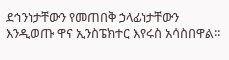ደኅንነታቸውን የመጠበቅ ኃላፊነታቸውን እንዲወጡ ዋና ኢንስፔክተር እየሩስ አሳስበዋል።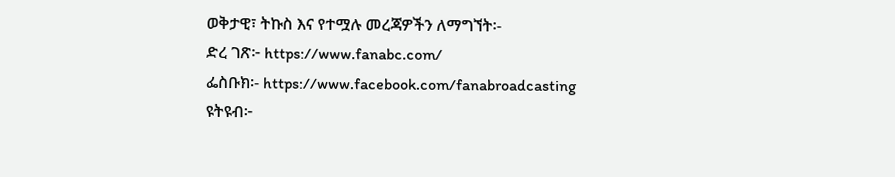ወቅታዊ፣ ትኩስ እና የተሟሉ መረጃዎችን ለማግኘት፡-
ድረ ገጽ፦ https://www.fanabc.com/
ፌስቡክ፡- https://www.facebook.com/fanabroadcasting
ዩትዩብ፦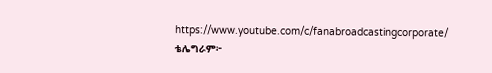https://www.youtube.com/c/fanabroadcastingcorporate/
ቴሌግራም፦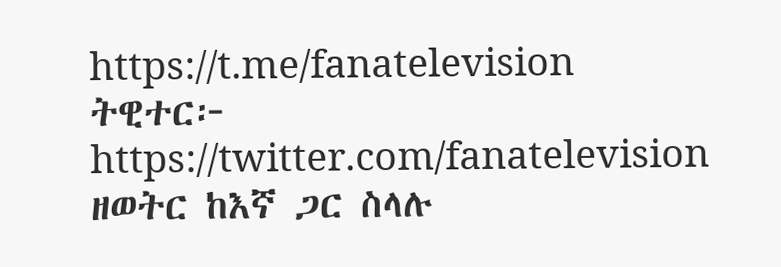https://t.me/fanatelevision
ትዊተር፦ https://twitter.com/fanatelevision
ዘወትር ከእኛ ጋር ስላሉ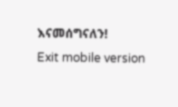እናመሰግናለን!
Exit mobile version